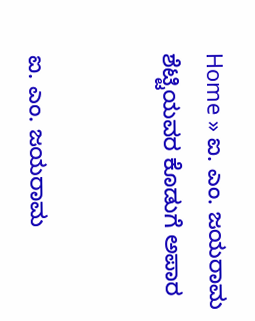Home » ಐ. ಎಂ. ಜಯರಾಮ ಶೆಟ್ಟಿಯವರ ಕೊಡುಗೆ ಅಪಾರ


ಐ. ಎಂ. ಜಯರಾಮ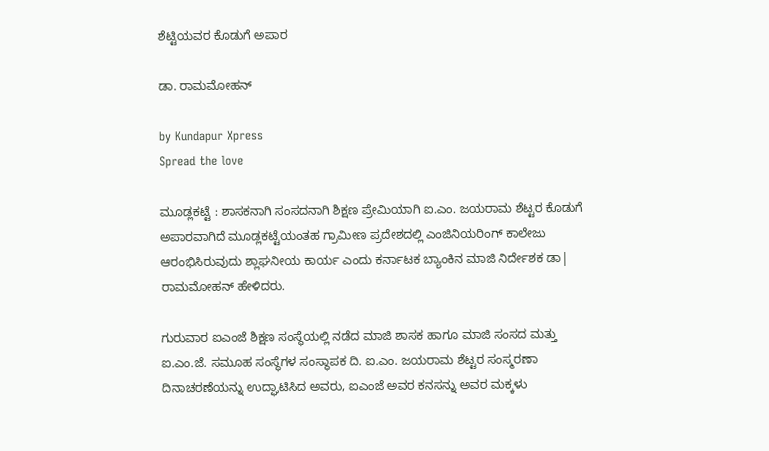ಶೆಟ್ಟಿಯವರ ಕೊಡುಗೆ ಅಪಾರ

ಡಾ. ರಾಮಮೋಹನ್

by Kundapur Xpress
Spread the love

ಮೂಡ್ಲಕಟ್ಟೆ : ಶಾಸಕನಾಗಿ ಸಂಸದನಾಗಿ ಶಿಕ್ಷಣ ಪ್ರೇಮಿಯಾಗಿ ಐ.ಎಂ. ಜಯರಾಮ ಶೆಟ್ಟರ ಕೊಡುಗೆ ಅಪಾರವಾಗಿದೆ ಮೂಡ್ಲಕಟ್ಟೆಯಂತಹ ಗ್ರಾಮೀಣ ಪ್ರದೇಶದಲ್ಲಿ ಎಂಜಿನಿಯರಿಂಗ್ ಕಾಲೇಜು ಆರಂಭಿಸಿರುವುದು ಶ್ಲಾಘನೀಯ ಕಾರ್ಯ ಎಂದು ಕರ್ನಾಟಕ ಬ್ಯಾಂಕಿನ ಮಾಜಿ ನಿರ್ದೇಶಕ ಡಾ| ರಾಮಮೋಹನ್ ಹೇಳಿದರು.

ಗುರುವಾರ ಐಎಂಜೆ ಶಿಕ್ಷಣ ಸಂಸ್ಥೆಯಲ್ಲಿ ನಡೆದ ಮಾಜಿ ಶಾಸಕ ಹಾಗೂ ಮಾಜಿ ಸಂಸದ ಮತ್ತು ಐ.ಎಂ.ಜೆ. ಸಮೂಹ ಸಂಸ್ಥೆಗಳ ಸಂಸ್ಥಾಪಕ ದಿ. ಐ.ಎಂ. ಜಯರಾಮ ಶೆಟ್ಟರ ಸಂಸ್ಮರಣಾ ದಿನಾಚರಣೆಯನ್ನು ಉದ್ಘಾಟಿಸಿದ ಅವರು, ಐಎಂಜೆ ಅವರ ಕನಸನ್ನು ಅವರ ಮಕ್ಕಳು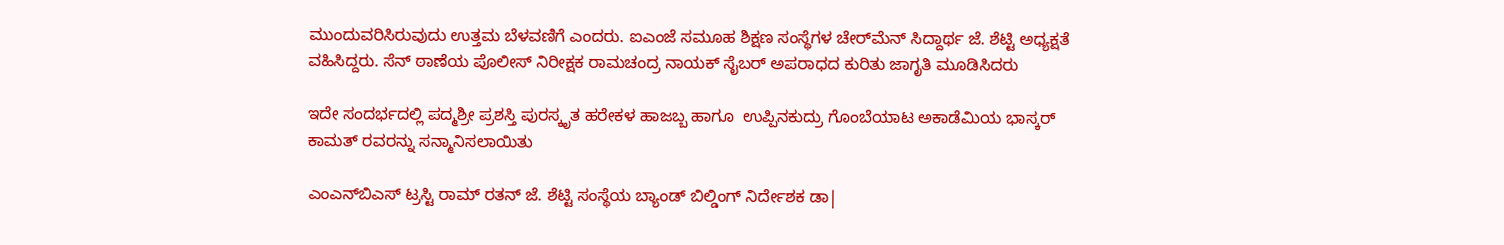ಮುಂದುವರಿಸಿರುವುದು ಉತ್ತಮ ಬೆಳವಣಿಗೆ ಎಂದರು. ಐಎಂಜೆ ಸಮೂಹ ಶಿಕ್ಷಣ ಸಂಸ್ಥೆಗಳ ಚೇರ್‌ಮೆನ್ ಸಿದ್ದಾರ್ಥ ಜೆ. ಶೆಟ್ಟಿ ಅಧ್ಯಕ್ಷತೆ ವಹಿಸಿದ್ದರು. ಸೆನ್ ಠಾಣೆಯ ಪೊಲೀಸ್ ನಿರೀಕ್ಷಕ ರಾಮಚಂದ್ರ ನಾಯಕ್ ಸೈಬರ್ ಅಪರಾಧದ ಕುರಿತು ಜಾಗೃತಿ ಮೂಡಿಸಿದರು

ಇದೇ ಸಂದರ್ಭದಲ್ಲಿ ಪದ್ಮಶ್ರೀ ಪ್ರಶಸ್ತಿ ಪುರಸ್ಕೃತ ಹರೇಕಳ ಹಾಜಬ್ಬ ಹಾಗೂ  ಉಪ್ಪಿನಕುದ್ರು ಗೊಂಬೆಯಾಟ ಅಕಾಡೆಮಿಯ ಭಾಸ್ಕರ್ ಕಾಮತ್ ರವರನ್ನು ಸನ್ಮಾನಿಸಲಾಯಿತು

ಎಂಎನ್‌ಬಿಎಸ್ ಟ್ರಸ್ಟಿ ರಾಮ್ ರತನ್ ಜೆ. ಶೆಟ್ಟಿ ಸಂಸ್ಥೆಯ ಬ್ಯಾಂಡ್ ಬಿಲ್ಡಿಂಗ್ ನಿರ್ದೇಶಕ ಡಾ|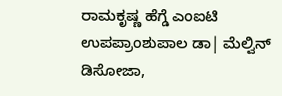ರಾಮಕೃಷ್ಣ ಹೆಗ್ಡೆ ಎಂಐಟಿ ಉಪಪ್ರಾಂಶುಪಾಲ ಡಾ| ಮೆಲ್ವಿನ್ ಡಿಸೋಜಾ,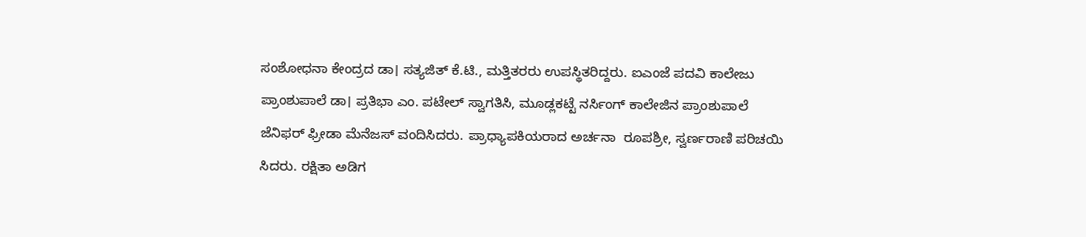ಸಂಶೋಧನಾ ಕೇಂದ್ರದ ಡಾ। ಸತ್ಯಜಿತ್ ಕೆ.ಟಿ., ಮತ್ತಿತರರು ಉಪಸ್ಥಿತರಿದ್ದರು. ಐಎಂಜೆ ಪದವಿ ಕಾಲೇಜು ಪ್ರಾಂಶುಪಾಲೆ ಡಾ। ಪ್ರತಿಭಾ ಎಂ. ಪಟೇಲ್ ಸ್ವಾಗತಿಸಿ, ಮೂಡ್ಲಕಟ್ಟೆ ನರ್ಸಿಂಗ್ ಕಾಲೇಜಿನ ಪ್ರಾಂಶುಪಾಲೆ ಜೆನಿಫರ್ ಫ್ರೀಡಾ ಮೆನೆಜಸ್ ವಂದಿಸಿದರು. ಪ್ರಾಧ್ಯಾಪಕಿಯರಾದ ಅರ್ಚನಾ  ರೂಪಶ್ರೀ, ಸ್ವರ್ಣರಾಣಿ ಪರಿಚಯಿ ಸಿದರು. ರಕ್ಷಿತಾ ಅಡಿಗ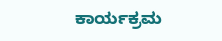ಕಾರ್ಯಕ್ರಮ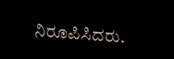ನಿರೂಪಿಸಿದರು.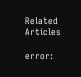Related Articles

error: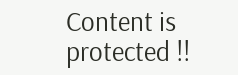Content is protected !!